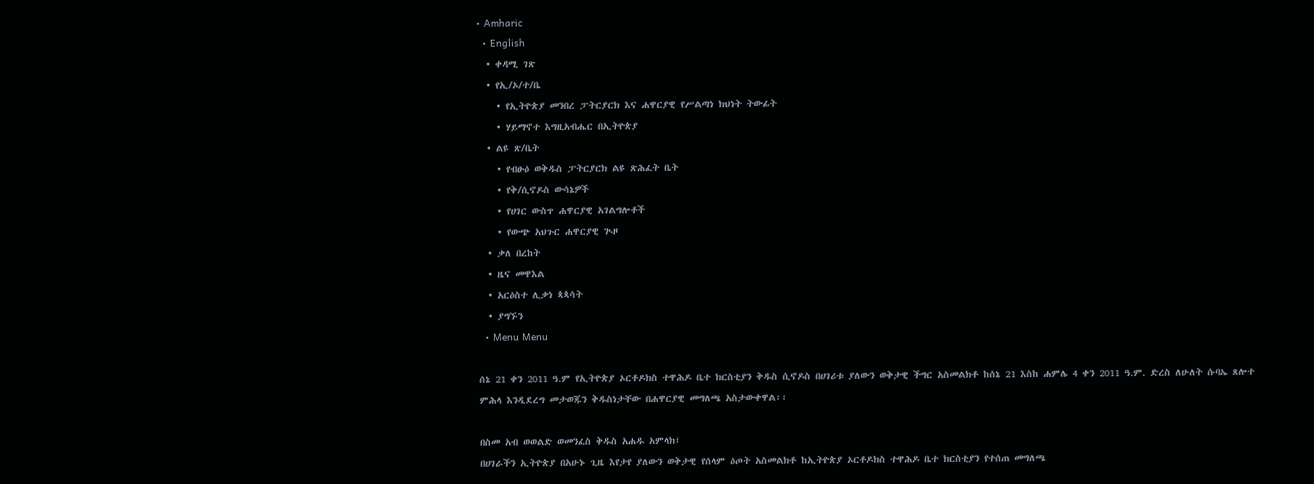• Amharic
  • English
  • ቀዳሚ ገጽ
  • የኢ/ኦ/ተ/ቤ
    • የኢትዮጵያ መንበረ ፓትርያርክ እና ሐዋርያዊ የሥልጣነ ክህነት ትውፊት
    • ሃይማኖተ እግዚአብሔር በኢትዮጵያ
  • ልዩ ጽ/ቤት
    • የብፁዕ ወቅዱስ ፓትርያርክ ልዩ ጽሕፈት ቤት
    • የቅ/ሲኖዶስ ውሳኔዎች
    • የሀገር ውስጥ ሐዋርያዊ አገልግሎቶች
    • የውጭ አህጉር ሐዋርያዊ ጒዞ
  • ቃለ በረከት
  • ዜና መዋእል
  • አርዕስተ ሊቃነ ጳጳሳት
  • ያግኙን
  • Menu Menu

ሰኔ 21 ቀን 2011 ዓ.ም የኢትዮጵያ ኦርቶዶክስ ተዋሕዶ ቤተ ክርስቲያን ቅዱስ ሲኖዶስ በሀገሪቱ ያለውን ወቅታዊ ችግር አስመልክቶ ከሰኔ 21 እስከ ሐምሌ 4 ቀን 2011 ዓ.ም. ድረስ ለሁለት ሱባኤ ጸሎተ ምሕላ እንዲደረግ መታወጁን ቅዱስነታቸው በሐዋርያዊ መግለጫ አስታውቀዋል፡፡

በስመ አብ ወወልድ ወመንፈስ ቅዱስ አሐዱ አምላክ፤
በሀገራችን ኢትዮጵያ በአሁኑ ጊዜ እየታየ ያለውን ወቅታዊ የሰላም ዕጦት አስመልክቶ ከኢትዮጵያ ኦርቶዶክስ ተዋሕዶ ቤተ ክርስቲያን የተሰጠ መግለጫ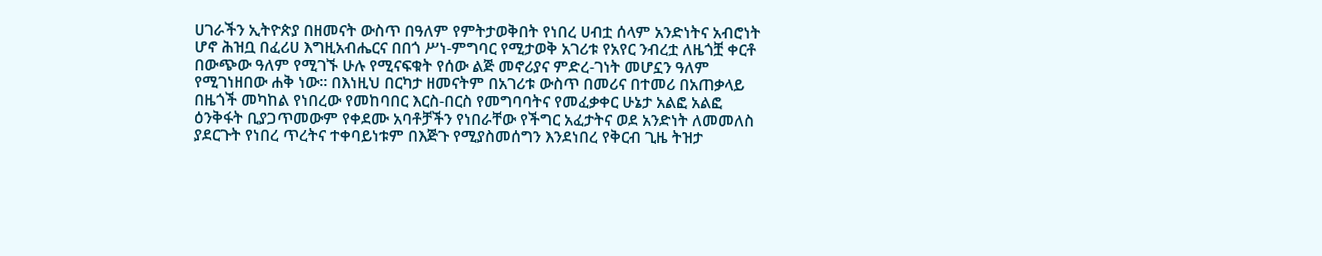ሀገራችን ኢትዮጵያ በዘመናት ውስጥ በዓለም የምትታወቅበት የነበረ ሀብቷ ሰላም አንድነትና አብሮነት ሆኖ ሕዝቧ በፈሪሀ እግዚአብሔርና በበጎ ሥነ-ምግባር የሚታወቅ አገሪቱ የአየር ንብረቷ ለዜጎቿ ቀርቶ በውጭው ዓለም የሚገኙ ሁሉ የሚናፍቁት የሰው ልጅ መኖሪያና ምድረ-ገነት መሆኗን ዓለም የሚገነዘበው ሐቅ ነው፡፡ በእነዚህ በርካታ ዘመናትም በአገሪቱ ውስጥ በመሪና በተመሪ በአጠቃላይ በዜጎች መካከል የነበረው የመከባበር እርስ-በርስ የመግባባትና የመፈቃቀር ሁኔታ አልፎ አልፎ ዕንቅፋት ቢያጋጥመውም የቀደሙ አባቶቻችን የነበራቸው የችግር አፈታትና ወደ አንድነት ለመመለስ ያደርጉት የነበረ ጥረትና ተቀባይነቱም በእጅጉ የሚያስመሰግን እንደነበረ የቅርብ ጊዜ ትዝታ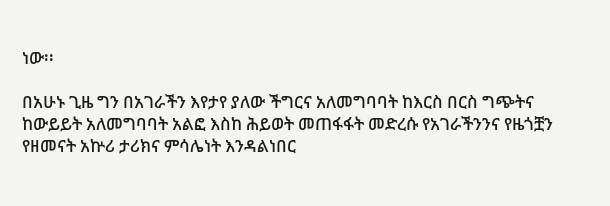ነው፡፡

በአሁኑ ጊዜ ግን በአገራችን እየታየ ያለው ችግርና አለመግባባት ከእርስ በርስ ግጭትና ከውይይት አለመግባባት አልፎ እስከ ሕይወት መጠፋፋት መድረሱ የአገራችንንና የዜጎቿን የዘመናት አኵሪ ታሪክና ምሳሌነት እንዳልነበር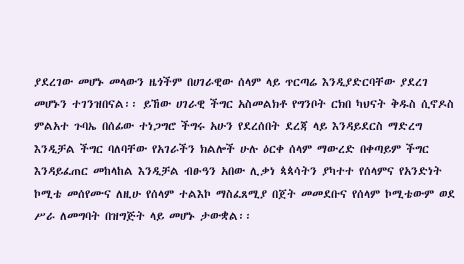ያደረገው መሆኑ መላውን ዜጎችም በሀገራዊው ሰላም ላይ ጥርጣሬ እንዲያድርባቸው ያደረገ መሆኑን ተገንዝበናል፡፡ ይኸው ሀገራዊ ችግር አስመልክቶ የግንቦት ርክበ ካህናት ቅዱስ ሲኖዶስ ምልአተ ጉባኤ በሰፊው ተነጋግሮ ችግሩ አሁን የደረሰበት ደረጃ ላይ እንዳይደርስ ማድረግ እንዲቻል ችግር ባለባቸው የአገራችን ክልሎች ሁሉ ዕርቀ ሰላም ማውረድ በቀጣይም ችግር እንዳይፈጠር መከላከል እንዲቻል ብፁዓን አበው ሊቃነ ጳጳሳትን ያካተተ የሰላምና የአንድነት ኮሚቴ መሰየሙና ለዚሁ የሰላም ተልእኮ ማስፈጸሚያ በጀት መመደቡና የሰላም ኮሚቴውም ወደ ሥራ ለመግባት በዝግጅት ላይ መሆኑ ታውቋል፡፡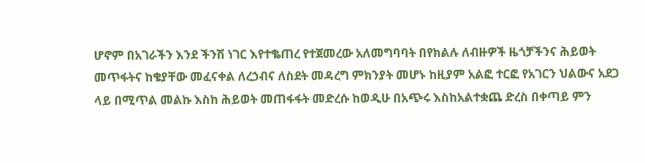ሆኖም በአገራችን እንደ ችንሽ ነገር እየተቈጠረ የተጀመረው አለመግባባት በየክልሉ ለብዙዎች ዜጎቻችንና ሕይወት መጥፋትና ከቄያቸው መፈናቀል ለረኃብና ለስደት መዳረግ ምክንያት መሆኑ ከዚያም አልፎ ተርፎ የአገርን ህልውና አደጋ ላይ በሚጥል መልኩ እስከ ሕይወት መጠፋፋት መድረሱ ከወዲሁ በአጭሩ እስከአልተቋጨ ድረስ በቀጣይ ምን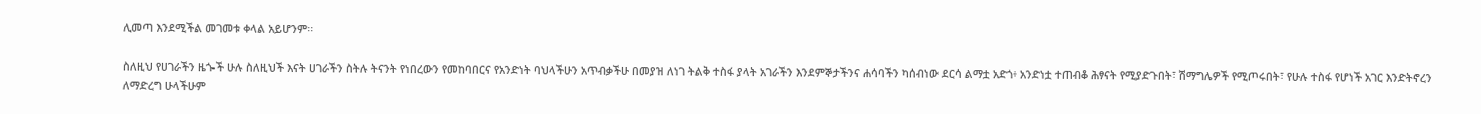ሊመጣ እንደሚችል መገመቱ ቀላል አይሆንም፡፡

ስለዚህ የሀገራችን ዜጐች ሁሉ ስለዚህች እናት ሀገራችን ስትሉ ትናንት የነበረውን የመከባበርና የአንድነት ባህላችሁን አጥብቃችሁ በመያዝ ለነገ ትልቅ ተስፋ ያላት አገራችን እንደምኞታችንና ሐሳባችን ካሰብነው ደርሳ ልማቷ አድጎ፥ አንድነቷ ተጠብቆ ሕፃናት የሚያድጉበት፣ ሽማግሌዎች የሚጦሩበት፣ የሁሉ ተስፋ የሆነች አገር እንድትኖረን ለማድረግ ሁላችሁም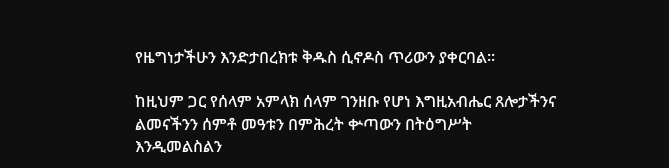የዜግነታችሁን እንድታበረክቱ ቅዱስ ሲኖዶስ ጥሪውን ያቀርባል፡፡

ከዚህም ጋር የሰላም አምላክ ሰላም ገንዘቡ የሆነ እግዚአብሔር ጸሎታችንና ልመናችንን ሰምቶ መዓቱን በምሕረት ቍጣውን በትዕግሥት እንዲመልስልን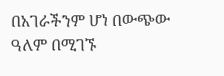በአገራችንም ሆነ በውጭው ዓለም በሚገኙ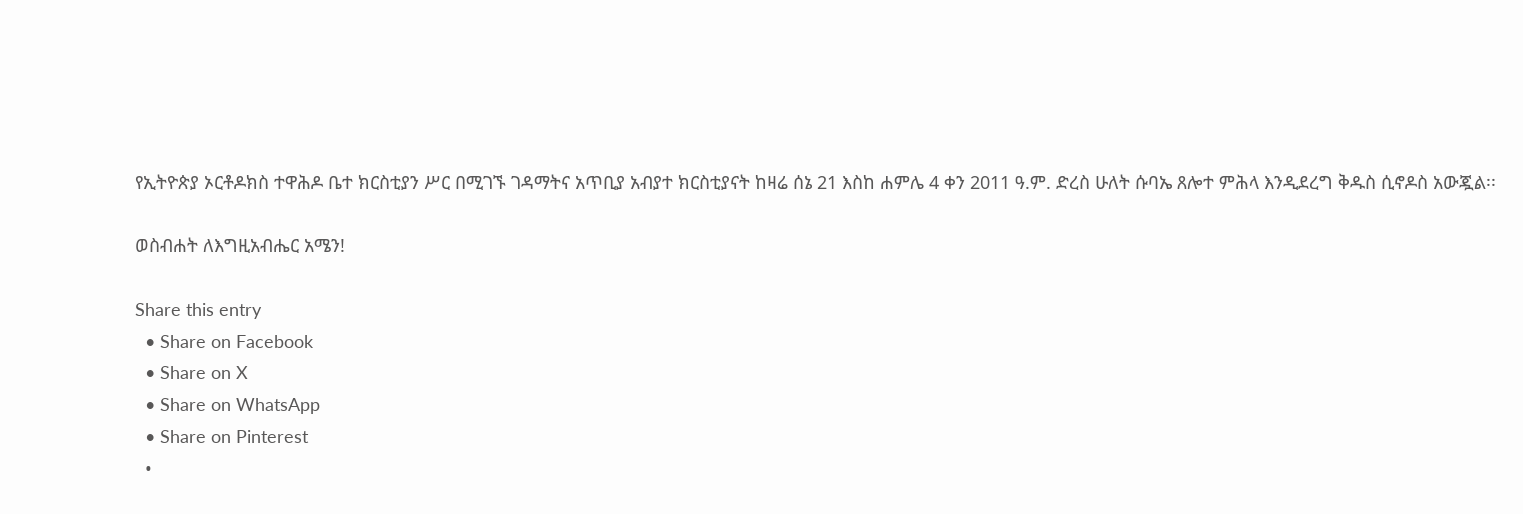የኢትዮጵያ ኦርቶዶክስ ተዋሕዶ ቤተ ክርስቲያን ሥር በሚገኙ ገዳማትና አጥቢያ አብያተ ክርስቲያናት ከዛሬ ሰኔ 21 እስከ ሐምሌ 4 ቀን 2011 ዓ.ም. ድረስ ሁለት ሱባኤ ጸሎተ ምሕላ እንዲደረግ ቅዱስ ሲኖዶስ አውጇል፡፡

ወስብሐት ለእግዚአብሔር አሜን!

Share this entry
  • Share on Facebook
  • Share on X
  • Share on WhatsApp
  • Share on Pinterest
  •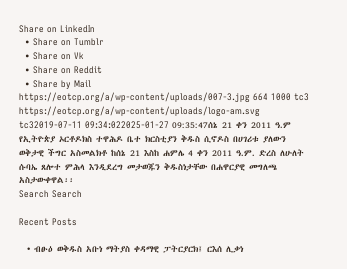Share on LinkedIn
  • Share on Tumblr
  • Share on Vk
  • Share on Reddit
  • Share by Mail
https://eotcp.org/a/wp-content/uploads/007-3.jpg 664 1000 tc3 https://eotcp.org/a/wp-content/uploads/logo-am.svg tc32019-07-11 09:34:022025-01-27 09:35:47ሰኔ 21 ቀን 2011 ዓ.ም የኢትዮጵያ ኦርቶዶክስ ተዋሕዶ ቤተ ክርስቲያን ቅዱስ ሲኖዶስ በሀገሪቱ ያለውን ወቅታዊ ችግር አስመልክቶ ከሰኔ 21 እስከ ሐምሌ 4 ቀን 2011 ዓ.ም. ድረስ ለሁለት ሱባኤ ጸሎተ ምሕላ እንዲደረግ መታወጁን ቅዱስነታቸው በሐዋርያዊ መግለጫ አስታውቀዋል፡፡
Search Search

Recent Posts

  • ብፁዕ ወቅዱስ አቡነ ማትያስ ቀዳማዊ ፓትርያርክ፤ ርእሰ ሊቃነ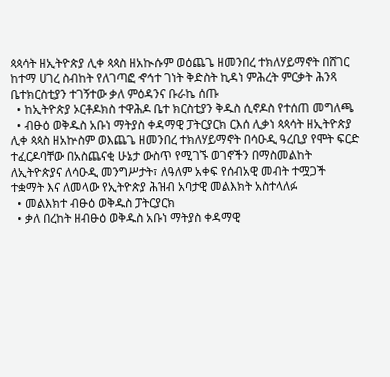ጳጳሳት ዘኢትዮጵያ ሊቀ ጳጳስ ዘአኲሱም ወዕጨጌ ዘመንበረ ተክለሃይማኖት በሸገር ከተማ ሀገረ ስብከት የለገጣፎ ኆኅተ ገነት ቅድስት ኪዳነ ምሕረት ምርቃት ሕንጻ ቤተክርስቲያን ተገኝተው ቃለ ምዕዳንና ቡራኬ ሰጡ
  • ከኢትዮጵያ ኦርቶዶክስ ተዋሕዶ ቤተ ክርስቲያን ቅዱስ ሲኖዶስ የተሰጠ መግለጫ
  • ብፁዕ ወቅዱስ አቡነ ማትያስ ቀዳማዊ ፓትርያርክ ርእሰ ሊቃነ ጳጳሳት ዘኢትዮጵያ ሊቀ ጳጳስ ዘአኵስም ወእጨጌ ዘመንበረ ተክለሃይማኖት በሳዑዲ ዓረቢያ የሞት ፍርድ ተፈርዶባቸው በአስጨናቂ ሁኔታ ውስጥ የሚገኙ ወገኖችን በማስመልከት ለኢትዮጵያና ለሳዑዲ መንግሥታት፣ ለዓለም አቀፍ የሰብአዊ መብት ተሟጋች ተቋማት እና ለመላው የኢትዮጵያ ሕዝብ አባታዊ መልእክት አስተላለፉ
  • መልእክተ ብፁዕ ወቅዱስ ፓትርያርክ
  • ቃለ በረከት ዘብፁዕ ወቅዱስ አቡነ ማትያስ ቀዳማዊ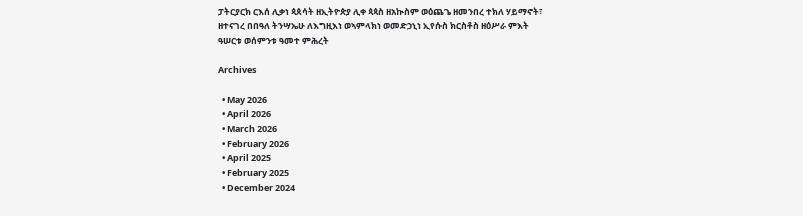ፓትርያርክ ርእሰ ሊቃነ ጳጰሳት ዘኢትዮጵያ ሊቀ ጳጳስ ዘአኲስም ወዕጨጌ ዘመንበረ ተክለ ሃይማኖት፣ ዘተናገረ በበዓለ ትንሣኤሁ ለእግዚእነ ወኣምላክነ ወመድኃኒነ ኢየሱስ ክርስቶስ ዘዕሥራ ምእት ዓሠርቱ ወሰምንቱ ዓመተ ምሕረት

Archives

  • May 2026
  • April 2026
  • March 2026
  • February 2026
  • April 2025
  • February 2025
  • December 2024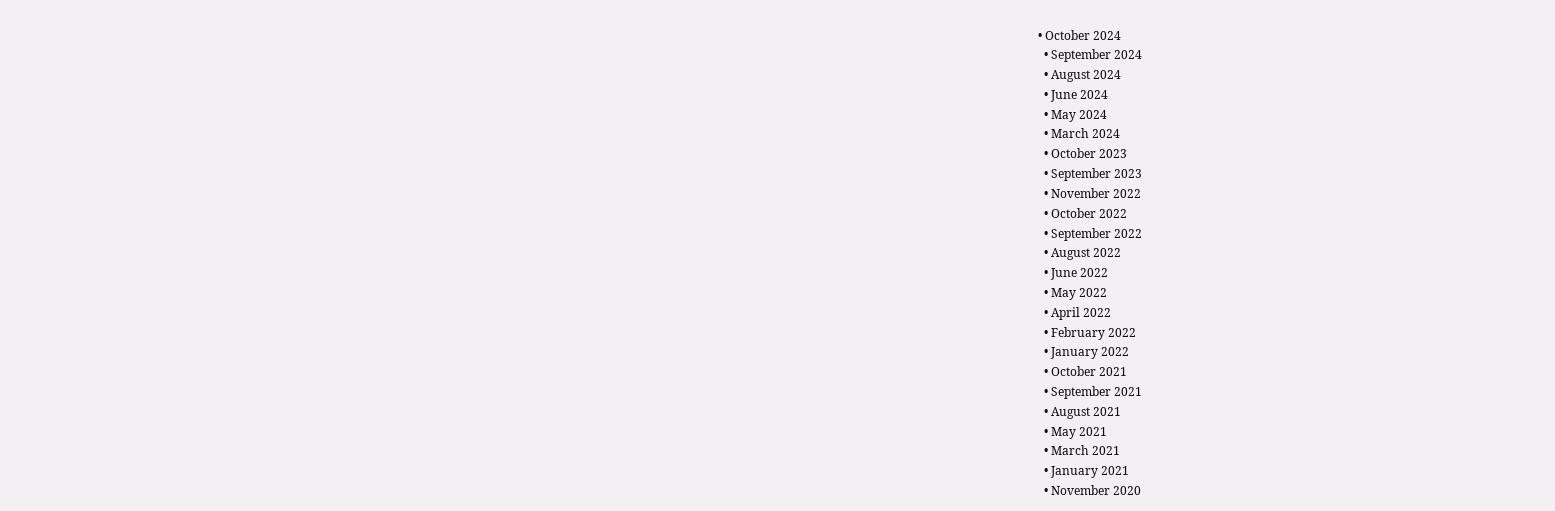• October 2024
  • September 2024
  • August 2024
  • June 2024
  • May 2024
  • March 2024
  • October 2023
  • September 2023
  • November 2022
  • October 2022
  • September 2022
  • August 2022
  • June 2022
  • May 2022
  • April 2022
  • February 2022
  • January 2022
  • October 2021
  • September 2021
  • August 2021
  • May 2021
  • March 2021
  • January 2021
  • November 2020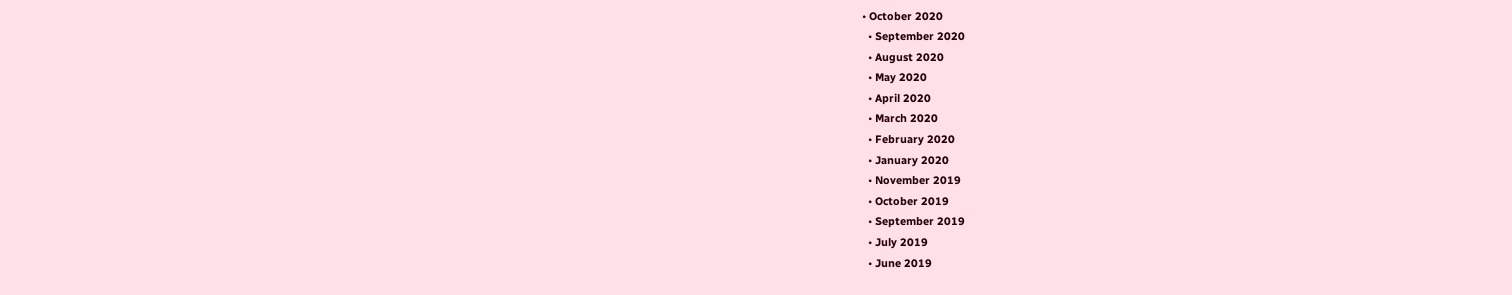• October 2020
  • September 2020
  • August 2020
  • May 2020
  • April 2020
  • March 2020
  • February 2020
  • January 2020
  • November 2019
  • October 2019
  • September 2019
  • July 2019
  • June 2019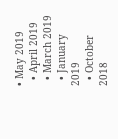• May 2019
  • April 2019
  • March 2019
  • January 2019
  • October 2018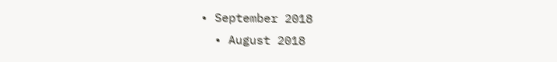• September 2018
  • August 2018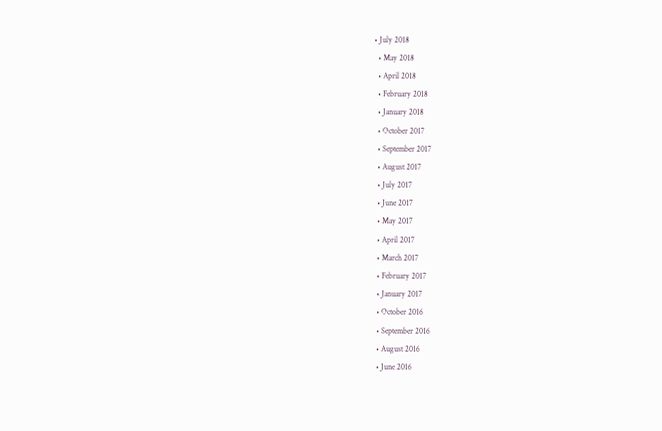• July 2018
  • May 2018
  • April 2018
  • February 2018
  • January 2018
  • October 2017
  • September 2017
  • August 2017
  • July 2017
  • June 2017
  • May 2017
  • April 2017
  • March 2017
  • February 2017
  • January 2017
  • October 2016
  • September 2016
  • August 2016
  • June 2016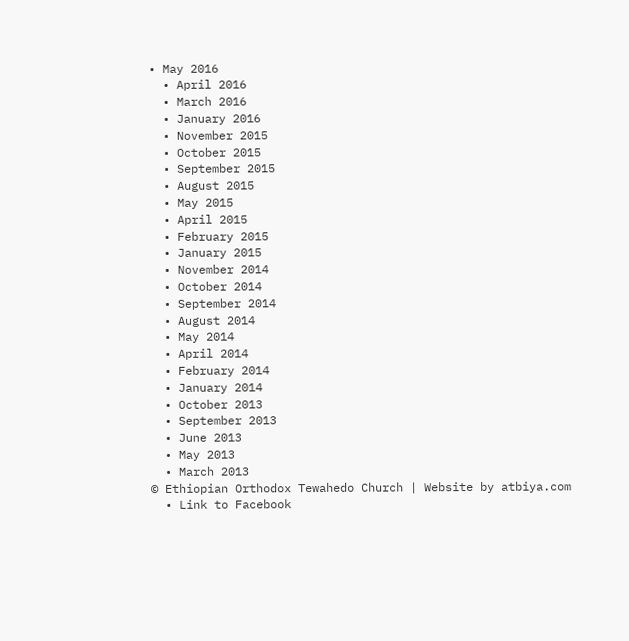• May 2016
  • April 2016
  • March 2016
  • January 2016
  • November 2015
  • October 2015
  • September 2015
  • August 2015
  • May 2015
  • April 2015
  • February 2015
  • January 2015
  • November 2014
  • October 2014
  • September 2014
  • August 2014
  • May 2014
  • April 2014
  • February 2014
  • January 2014
  • October 2013
  • September 2013
  • June 2013
  • May 2013
  • March 2013
© Ethiopian Orthodox Tewahedo Church | Website by atbiya.com
  • Link to Facebook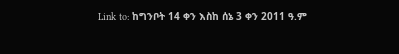Link to: ከግንቦት 14 ቀን እስከ ሰኔ 3 ቀን 2011 ዓ.ም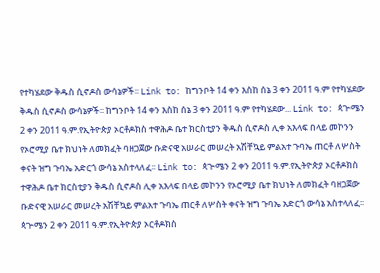የተካሄደው ቅዱስ ሲኖዶስ ውሳኔዎች፡፡ Link to: ከግንቦት 14 ቀን እስከ ሰኔ 3 ቀን 2011 ዓ.ም የተካሄደው ቅዱስ ሲኖዶስ ውሳኔዎች፡፡ ከግንቦት 14 ቀን እስከ ሰኔ 3 ቀን 2011 ዓ.ም የተካሄደው... Link to: ጳጒሜን 2 ቀን 2011 ዓ.ም.የኢትዮጵያ ኦርቶዶክስ ተዋሕዶ ቤተ ክርስቲያን ቅዱስ ሲኖዶስ ሊቀ አእላፍ በላይ መኮንን የኦሮሚያ ቤተ ክህነት ለመክፈት ባዘጋጀው ቡድናዊ አሠራር መሠረት አሽቸኳይ ምልአተ ጉባኤ ጠርቶ ለሦስት ቀናት ዝግ ጉባኤ አድርጎ ውሳኔ አስተላለፈ፡፡ Link to: ጳጒሜን 2 ቀን 2011 ዓ.ም.የኢትዮጵያ ኦርቶዶክስ ተዋሕዶ ቤተ ክርስቲያን ቅዱስ ሲኖዶስ ሊቀ አእላፍ በላይ መኮንን የኦሮሚያ ቤተ ክህነት ለመክፈት ባዘጋጀው ቡድናዊ አሠራር መሠረት አሽቸኳይ ምልአተ ጉባኤ ጠርቶ ለሦስት ቀናት ዝግ ጉባኤ አድርጎ ውሳኔ አስተላለፈ፡፡ ጳጒሜን 2 ቀን 2011 ዓ.ም.የኢትዮጵያ ኦርቶዶክስ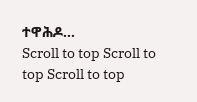ተዋሕዶ...
Scroll to top Scroll to top Scroll to top